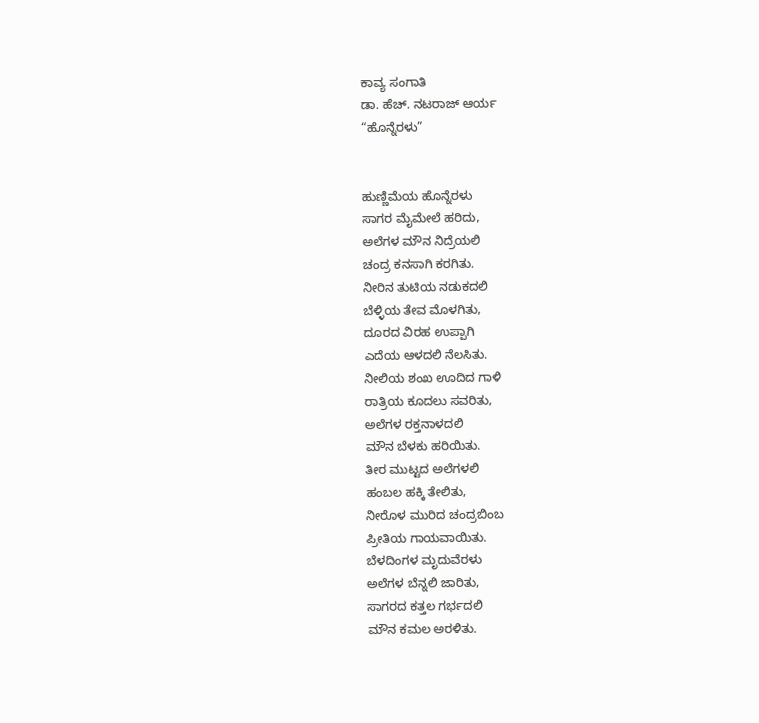ಕಾವ್ಯ ಸಂಗಾತಿ
ಡಾ. ಹೆಚ್. ನಟರಾಜ್ ಆರ್ಯ
“ಹೊನ್ನೆರಳು”


ಹುಣ್ಣಿಮೆಯ ಹೊನ್ನೆರಳು
ಸಾಗರ ಮೈಮೇಲೆ ಹರಿದು,
ಅಲೆಗಳ ಮೌನ ನಿದ್ರೆಯಲಿ
ಚಂದ್ರ ಕನಸಾಗಿ ಕರಗಿತು.
ನೀರಿನ ತುಟಿಯ ನಡುಕದಲಿ
ಬೆಳ್ಳಿಯ ತೇವ ಮೊಳಗಿತು,
ದೂರದ ವಿರಹ ಉಪ್ಪಾಗಿ
ಎದೆಯ ಆಳದಲಿ ನೆಲಸಿತು.
ನೀಲಿಯ ಶಂಖ ಊದಿದ ಗಾಳಿ
ರಾತ್ರಿಯ ಕೂದಲು ಸವರಿತು,
ಅಲೆಗಳ ರಕ್ತನಾಳದಲಿ
ಮೌನ ಬೆಳಕು ಹರಿಯಿತು.
ತೀರ ಮುಟ್ಟದ ಅಲೆಗಳಲಿ
ಹಂಬಲ ಹಕ್ಕಿ ತೇಲಿತು,
ನೀರೊಳ ಮುರಿದ ಚಂದ್ರಬಿಂಬ
ಪ್ರೀತಿಯ ಗಾಯವಾಯಿತು.
ಬೆಳದಿಂಗಳ ಮೃದುವೆರಳು
ಅಲೆಗಳ ಬೆನ್ನಲಿ ಜಾರಿತು,
ಸಾಗರದ ಕತ್ತಲ ಗರ್ಭದಲಿ
ಮೌನ ಕಮಲ ಅರಳಿತು.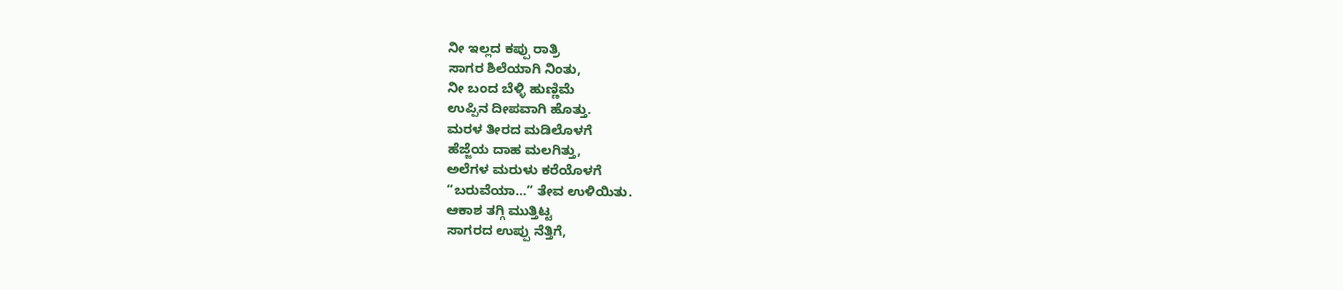ನೀ ಇಲ್ಲದ ಕಪ್ಪು ರಾತ್ರಿ
ಸಾಗರ ಶಿಲೆಯಾಗಿ ನಿಂತು,
ನೀ ಬಂದ ಬೆಳ್ಳಿ ಹುಣ್ಣಿಮೆ
ಉಪ್ಪಿನ ದೀಪವಾಗಿ ಹೊತ್ತು.
ಮರಳ ತೀರದ ಮಡಿಲೊಳಗೆ
ಹೆಜ್ಜೆಯ ದಾಹ ಮಲಗಿತ್ತು,
ಅಲೆಗಳ ಮರುಳು ಕರೆಯೊಳಗೆ
“ಬರುವೆಯಾ…” ತೇವ ಉಳಿಯಿತು.
ಆಕಾಶ ತಗ್ಗಿ ಮುತ್ತಿಟ್ಟ
ಸಾಗರದ ಉಪ್ಪು ನೆತ್ತಿಗೆ,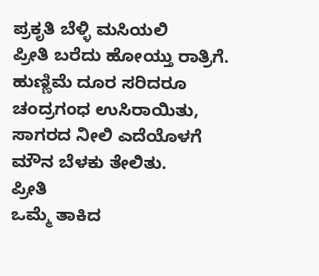ಪ್ರಕೃತಿ ಬೆಳ್ಳಿ ಮಸಿಯಲಿ
ಪ್ರೀತಿ ಬರೆದು ಹೋಯ್ತು ರಾತ್ರಿಗೆ.
ಹುಣ್ಣಿಮೆ ದೂರ ಸರಿದರೂ
ಚಂದ್ರಗಂಧ ಉಸಿರಾಯಿತು,
ಸಾಗರದ ನೀಲಿ ಎದೆಯೊಳಗೆ
ಮೌನ ಬೆಳಕು ತೇಲಿತು.
ಪ್ರೀತಿ
ಒಮ್ಮೆ ತಾಕಿದ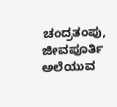ಚಂದ್ರತಂಪು,
ಜೀವಪೂರ್ತಿ ಅಲೆಯುವ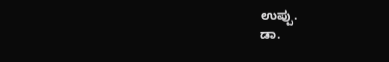ಉಪ್ಪು.
ಡಾ.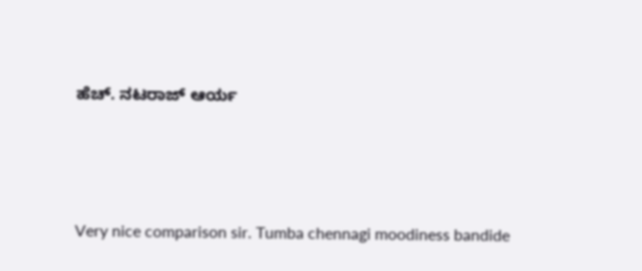ಹೆಚ್. ನಟರಾಜ್ ಆರ್ಯ




Very nice comparison sir. Tumba chennagi moodiness bandide